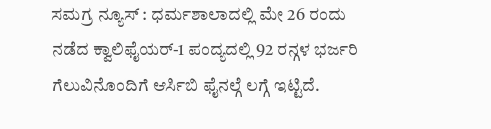ಸಮಗ್ರ ನ್ಯೂಸ್ : ಧರ್ಮಶಾಲಾದಲ್ಲಿ ಮೇ 26 ರಂದು ನಡೆದ ಕ್ವಾಲಿಫೈಯರ್-1 ಪಂದ್ಯದಲ್ಲಿ 92 ರನ್ಗಳ ಭರ್ಜರಿ ಗೆಲುವಿನೊಂದಿಗೆ ಆರ್ಸಿಬಿ ಫೈನಲ್ಗೆ ಲಗ್ಗೆ ಇಟ್ಟಿದೆ.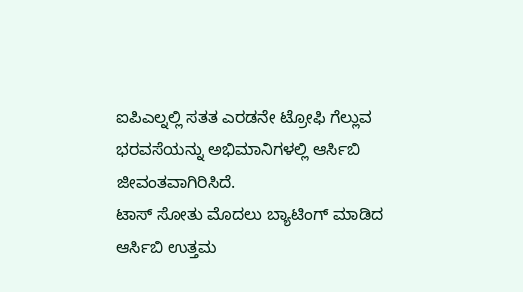ಐಪಿಎಲ್ನಲ್ಲಿ ಸತತ ಎರಡನೇ ಟ್ರೋಫಿ ಗೆಲ್ಲುವ ಭರವಸೆಯನ್ನು ಅಭಿಮಾನಿಗಳಲ್ಲಿ ಆರ್ಸಿಬಿ ಜೀವಂತವಾಗಿರಿಸಿದೆ.
ಟಾಸ್ ಸೋತು ಮೊದಲು ಬ್ಯಾಟಿಂಗ್ ಮಾಡಿದ ಆರ್ಸಿಬಿ ಉತ್ತಮ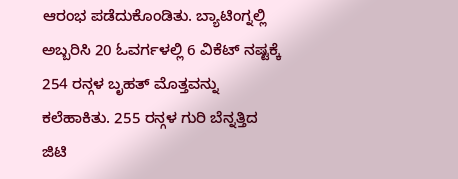ಆರಂಭ ಪಡೆದುಕೊಂಡಿತು. ಬ್ಯಾಟಿಂಗ್ನಲ್ಲಿ ಅಬ್ಬರಿಸಿ 20 ಓವರ್ಗಳಲ್ಲಿ 6 ವಿಕೆಟ್ ನಷ್ಟಕ್ಕೆ 254 ರನ್ಗಳ ಬೃಹತ್ ಮೊತ್ತವನ್ನು ಕಲೆಹಾಕಿತು. 255 ರನ್ಗಳ ಗುರಿ ಬೆನ್ನತ್ತಿದ ಜಿಟಿ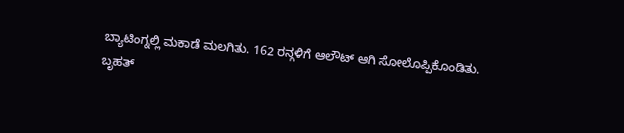ಬ್ಯಾಟಿಂಗ್ನಲ್ಲಿ ಮಕಾಡೆ ಮಲಗಿತು. 162 ರನ್ಗಳಿಗೆ ಆಲೌಟ್ ಆಗಿ ಸೋಲೊಪ್ಪಿಕೊಂಡಿತು.
ಬೃಹತ್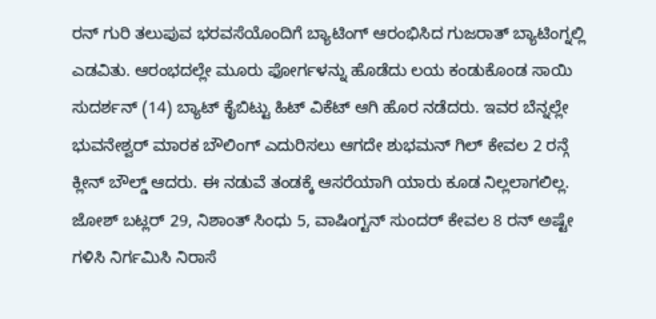ರನ್ ಗುರಿ ತಲುಪುವ ಭರವಸೆಯೊಂದಿಗೆ ಬ್ಯಾಟಿಂಗ್ ಆರಂಭಿಸಿದ ಗುಜರಾತ್ ಬ್ಯಾಟಿಂಗ್ನಲ್ಲಿ ಎಡವಿತು. ಆರಂಭದಲ್ಲೇ ಮೂರು ಫೋರ್ಗಳನ್ನು ಹೊಡೆದು ಲಯ ಕಂಡುಕೊಂಡ ಸಾಯಿ ಸುದರ್ಶನ್ (14) ಬ್ಯಾಟ್ ಕೈಬಿಟ್ಟು ಹಿಟ್ ವಿಕೆಟ್ ಆಗಿ ಹೊರ ನಡೆದರು. ಇವರ ಬೆನ್ನಲ್ಲೇ ಭುವನೇಶ್ವರ್ ಮಾರಕ ಬೌಲಿಂಗ್ ಎದುರಿಸಲು ಆಗದೇ ಶುಭಮನ್ ಗಿಲ್ ಕೇವಲ 2 ರನ್ಗೆ ಕ್ಲೀನ್ ಬೌಲ್ಡ್ ಆದರು. ಈ ನಡುವೆ ತಂಡಕ್ಕೆ ಆಸರೆಯಾಗಿ ಯಾರು ಕೂಡ ನಿಲ್ಲಲಾಗಲಿಲ್ಲ. ಜೋಶ್ ಬಟ್ಲರ್ 29, ನಿಶಾಂತ್ ಸಿಂಧು 5, ವಾಷಿಂಗ್ಟನ್ ಸುಂದರ್ ಕೇವಲ 8 ರನ್ ಅಷ್ಟೇ ಗಳಿಸಿ ನಿರ್ಗಮಿಸಿ ನಿರಾಸೆ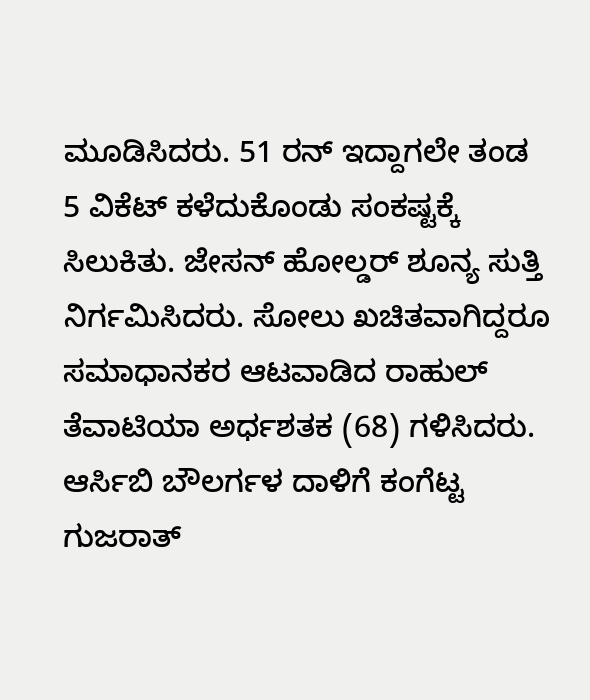ಮೂಡಿಸಿದರು. 51 ರನ್ ಇದ್ದಾಗಲೇ ತಂಡ 5 ವಿಕೆಟ್ ಕಳೆದುಕೊಂಡು ಸಂಕಷ್ಟಕ್ಕೆ ಸಿಲುಕಿತು. ಜೇಸನ್ ಹೋಲ್ಡರ್ ಶೂನ್ಯ ಸುತ್ತಿ ನಿರ್ಗಮಿಸಿದರು. ಸೋಲು ಖಚಿತವಾಗಿದ್ದರೂ ಸಮಾಧಾನಕರ ಆಟವಾಡಿದ ರಾಹುಲ್ ತೆವಾಟಿಯಾ ಅರ್ಧಶತಕ (68) ಗಳಿಸಿದರು. ಆರ್ಸಿಬಿ ಬೌಲರ್ಗಳ ದಾಳಿಗೆ ಕಂಗೆಟ್ಟ ಗುಜರಾತ್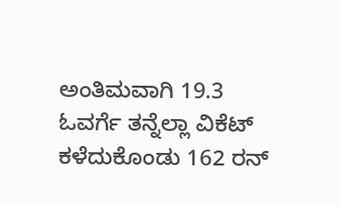ಅಂತಿಮವಾಗಿ 19.3 ಓವರ್ಗೆ ತನ್ನೆಲ್ಲಾ ವಿಕೆಟ್ ಕಳೆದುಕೊಂಡು 162 ರನ್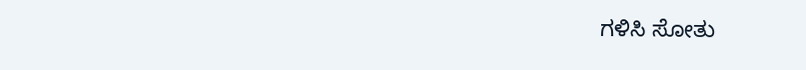ಗಳಿಸಿ ಸೋತು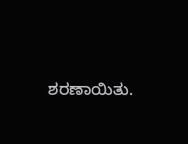ಶರಣಾಯಿತು.